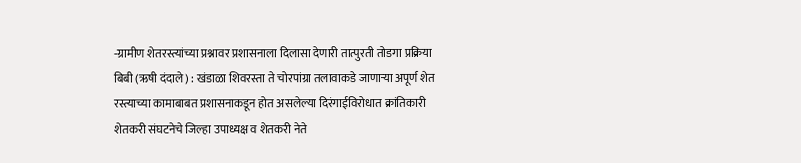-ग्रामीण शेतरस्त्यांच्या प्रश्नावर प्रशासनाला दिलासा देणारी तात्पुरती तोडगा प्रक्रिया
बिबी (ऋषी दंदाले) : खंडाळा शिवरस्ता ते चोरपांग्रा तलावाकडे जाणाऱ्या अपूर्ण शेत रस्त्याच्या कामाबाबत प्रशासनाकडून होत असलेल्या दिरंगाईविरोधात क्रांतिकारी शेतकरी संघटनेचे जिल्हा उपाध्यक्ष व शेतकरी नेते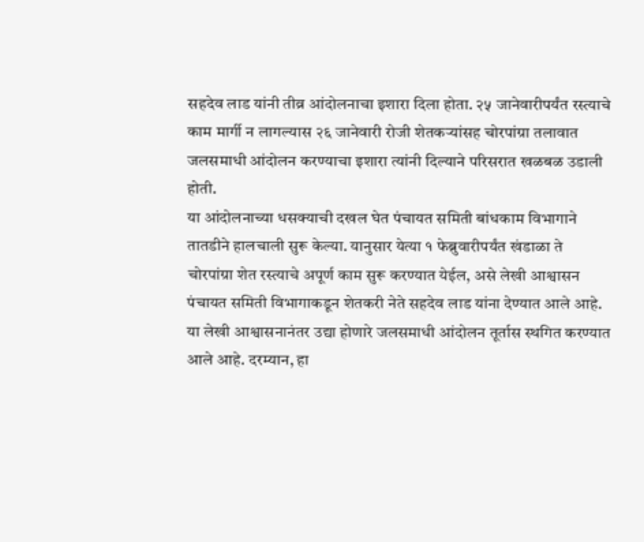सहदेव लाड यांनी तीव्र आंदोलनाचा इशारा दिला होता. २५ जानेवारीपर्यंत रस्त्याचे काम मार्गी न लागल्यास २६ जानेवारी रोजी शेतकऱ्यांसह चोरपांग्रा तलावात जलसमाधी आंदोलन करण्याचा इशारा त्यांनी दिल्याने परिसरात खळबळ उडाली होती.
या आंदोलनाच्या धसक्याची दखल घेत पंचायत समिती बांधकाम विभागाने तातडीने हालचाली सुरू केल्या. यानुसार येत्या १ फेब्रुवारीपर्यंत खंडाळा ते चोरपांग्रा शेत रस्त्याचे अपूर्ण काम सुरू करण्यात येईल, असे लेखी आश्वासन पंचायत समिती विभागाकडून शेतकरी नेते सहदेव लाड यांना देण्यात आले आहे. या लेखी आश्वासनानंतर उद्या होणारे जलसमाधी आंदोलन तूर्तास स्थगित करण्यात आले आहे. दरम्यान, हा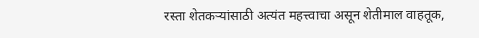रस्ता शेतकऱ्यांसाठी अत्यंत महत्त्वाचा असून शेतीमाल वाहतूक,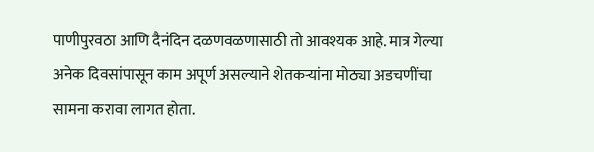पाणीपुरवठा आणि दैनंदिन दळणवळणासाठी तो आवश्यक आहे. मात्र गेल्या अनेक दिवसांपासून काम अपूर्ण असल्याने शेतकऱ्यांना मोठ्या अडचणींचा सामना करावा लागत होता.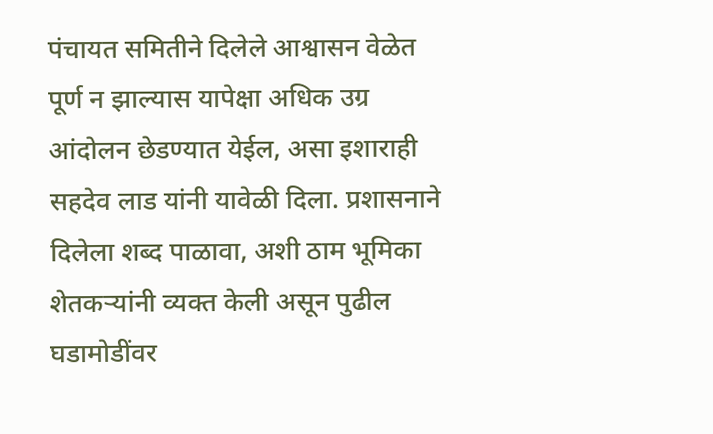पंचायत समितीने दिलेले आश्वासन वेळेत पूर्ण न झाल्यास यापेक्षा अधिक उग्र आंदोलन छेडण्यात येईल, असा इशाराही सहदेव लाड यांनी यावेळी दिला. प्रशासनाने दिलेला शब्द पाळावा, अशी ठाम भूमिका शेतकऱ्यांनी व्यक्त केली असून पुढील घडामोडींवर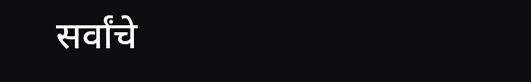सर्वांचे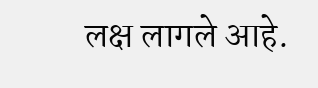लक्ष लागले आहे.